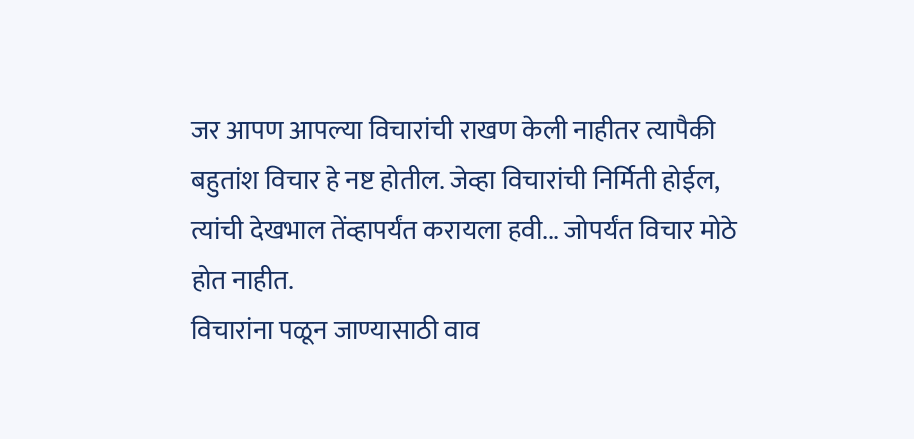जर आपण आपल्या विचारांची राखण केली नाहीतर त्यापैकी बहुतांश विचार हे नष्ट होतील. जेव्हा विचारांची निर्मिती होईल, त्यांची देखभाल तेंव्हापर्यंत करायला हवी... जोपर्यंत विचार मोठे होत नाहीत.
विचारांना पळून जाण्यासाठी वाव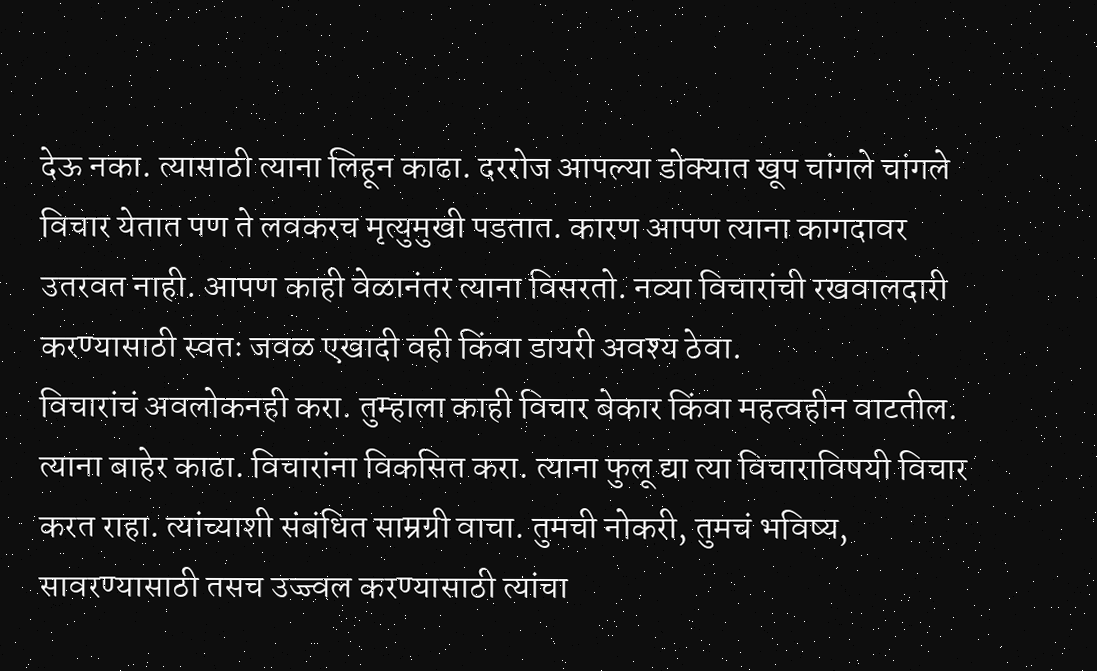देऊ नका. त्यासाठी त्याना लिहून काढा. दररोज आपल्या डोक्यात खूप चांगले चांगले विचार येतात पण ते लवकरच मृत्युमुखी पडतात. कारण आपण त्याना कागदावर उतरवत नाही. आपण काही वेळानंतर त्याना विसरतो. नव्या विचारांची रखवालदारी करण्यासाठी स्वतः जवळ एखादी वही किंवा डायरी अवश्य ठेवा.
विचारांचं अवलोकनही करा. तुम्हाला काही विचार बेकार किंवा महत्वहीन वाटतील. त्याना बाहेर काढा. विचारांना विकसित करा. त्याना फुलू द्या त्या विचाराविषयी विचार करत राहा. त्यांच्याशी संबंधित साम्रग्री वाचा. तुमची नोकरी, तुमचं भविष्य, सावरण्यासाठी तसच उज्ज्वल करण्यासाठी त्यांचा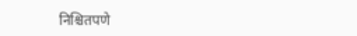निश्चितपणे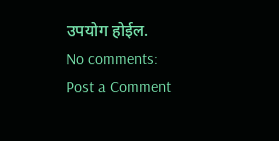उपयोग होईल.
No comments:
Post a Comment